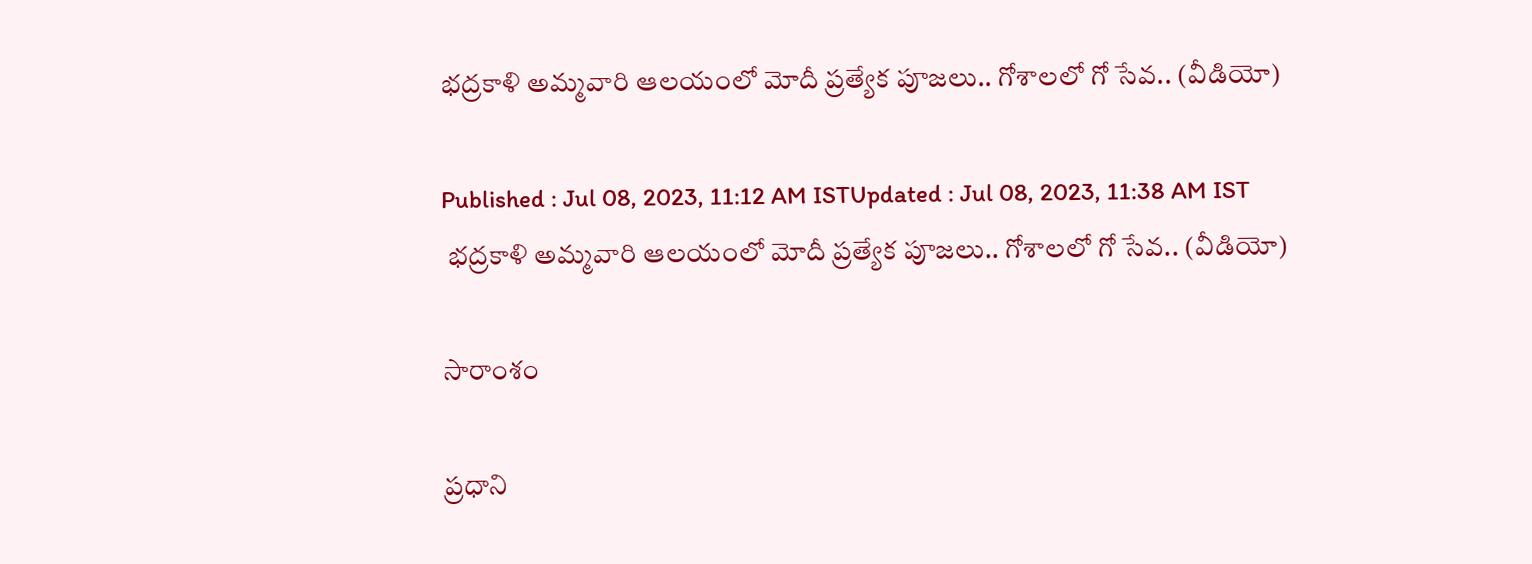భద్రకాళి అమ్మవారి ఆలయంలో మోదీ ప్రత్యేక పూజలు.. గోశాలలో గో సేవ.. (వీడియో)

Published : Jul 08, 2023, 11:12 AM ISTUpdated : Jul 08, 2023, 11:38 AM IST
 భద్రకాళి అమ్మవారి ఆలయంలో మోదీ ప్రత్యేక పూజలు.. గోశాలలో గో సేవ.. (వీడియో)

సారాంశం

ప్రధాని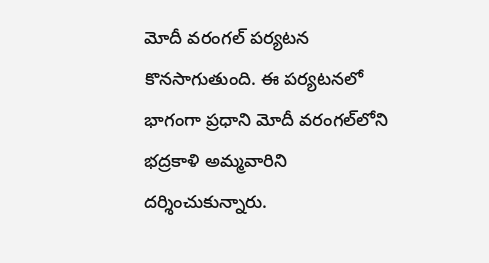మోదీ వరంగల్ పర్యటన  కొనసాగుతుంది. ఈ పర్యటనలో భాగంగా ప్రధాని మోదీ వరంగల్‌లోని భద్రకాళి అమ్మవారిని  దర్శించుకున్నారు.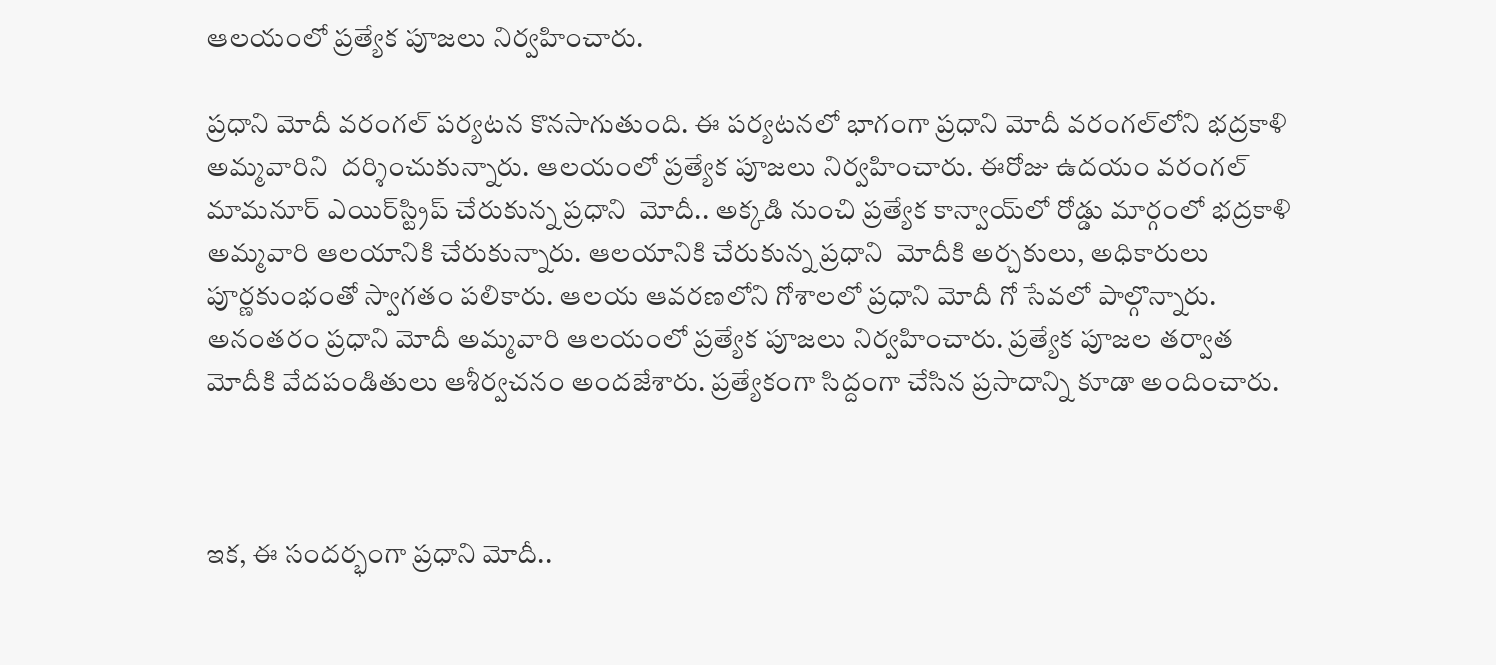ఆలయంలో ప్రత్యేక పూజలు నిర్వహించారు.

ప్రధాని మోదీ వరంగల్ పర్యటన కొనసాగుతుంది. ఈ పర్యటనలో భాగంగా ప్రధాని మోదీ వరంగల్‌లోని భద్రకాళి అమ్మవారిని  దర్శించుకున్నారు. ఆలయంలో ప్రత్యేక పూజలు నిర్వహించారు. ఈరోజు ఉదయం వరంగల్‌ మామనూర్ ఎయిర్‌స్ట్రిప్‌ చేరుకున్న ప్రధాని  మోదీ.. అక్కడి నుంచి ప్రత్యేక కాన్వాయ్‌లో రోడ్డు మార్గంలో భద్రకాళి అమ్మవారి ఆలయానికి చేరుకున్నారు. ఆలయానికి చేరుకున్న ప్రధాని  మోదీకి అర్చకులు, అధికారులు పూర్ణకుంభంతో స్వాగతం పలికారు. ఆలయ ఆవరణలోని గోశాలలో ప్రధాని మోదీ గో సేవలో పాల్గొన్నారు. అనంతరం ప్రధాని మోదీ అమ్మవారి ఆలయంలో ప్రత్యేక పూజలు నిర్వహించారు. ప్రత్యేక పూజల తర్వాత మోదీకి వేదపండితులు ఆశీర్వచనం అందజేశారు. ప్రత్యేకంగా సిద్దంగా చేసిన ప్రసాదాన్ని కూడా అందించారు.



ఇక, ఈ సందర్భంగా ప్రధాని మోదీ..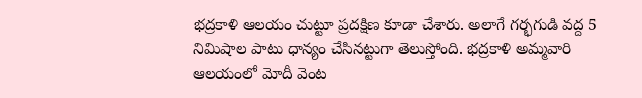భద్రకాళి ఆలయం చుట్టూ ప్రదక్షిణ కూడా చేశారు. అలాగే గర్భగుడి వద్ద 5 నిమిషాల పాటు ధాన్యం చేసినట్టుగా తెలుస్తోంది. భద్రకాళి అమ్మవారి ఆలయంలో మోదీ వెంట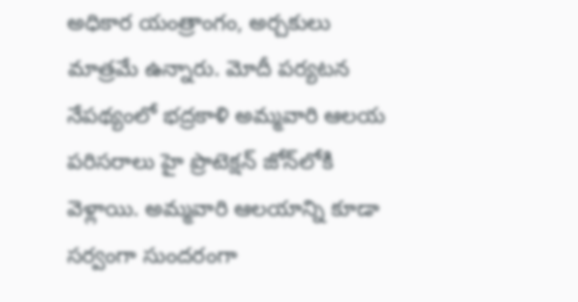అధికార యంత్రాంగం, అర్చకులు మాత్రమే ఉన్నారు. మోదీ పర్యటన  నేపథ్యంలో భద్రకాళి అమ్మవారి ఆలయ పరిసరాలు హై ప్రొటెక్షన్ జోన్‌లోకి వెళ్లాయి. అమ్మవారి ఆలయాన్ని కూడా సర్వంగా సుందరంగా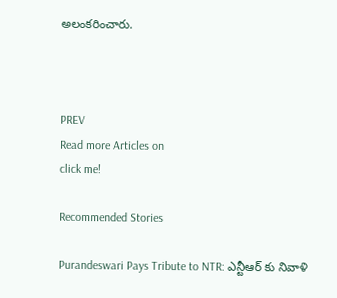అలంకరించారు.



PREV
Read more Articles on
click me!

Recommended Stories

Purandeswari Pays Tribute to NTR: ఎన్టీఆర్ కు నివాళి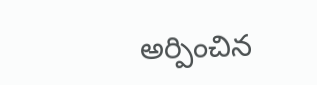అర్పించిన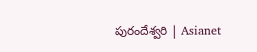పురందేశ్వరి | Asianet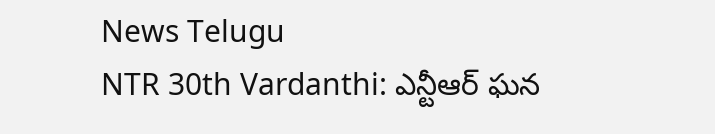News Telugu
NTR 30th Vardanthi: ఎన్టీఆర్ ఘన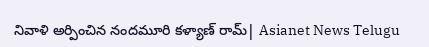నివాళి అర్పించిన నందమూరి కళ్యాణ్ రామ్| Asianet News Telugu